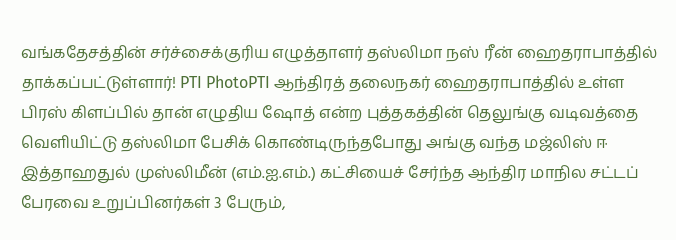வங்கதேசத்தின் சர்ச்சைக்குரிய எழுத்தாளர் தஸ்லிமா நஸ் ரீன் ஹைதராபாத்தில் தாக்கப்பட்டுள்ளார்! PTI PhotoPTI ஆந்திரத் தலைநகர் ஹைதராபாத்தில் உள்ள பிரஸ் கிளப்பில் தான் எழுதிய ஷோத் என்ற புத்தகத்தின் தெலுங்கு வடிவத்தை வெளியிட்டு தஸ்லிமா பேசிக் கொண்டிருந்தபோது அங்கு வந்த மஜ்லிஸ் ஈ இத்தாஹதுல் முஸ்லிமீன் (எம்.ஐ.எம்.) கட்சியைச் சேர்ந்த ஆந்திர மாநில சட்டப் பேரவை உறுப்பினர்கள் 3 பேரும்,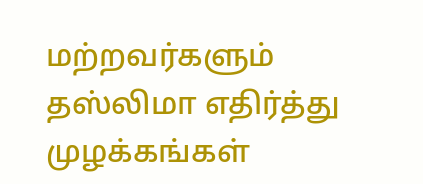மற்றவர்களும் தஸ்லிமா எதிர்த்து முழக்கங்கள்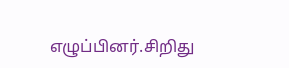எழுப்பினர்.சிறிது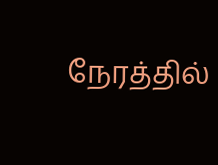நேரத்தில்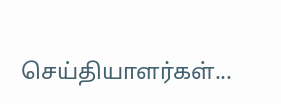செய்தியாளர்கள்...